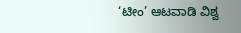‘ಟೀಂ’ ಆಟವಾಡಿ ವಿಶ್ವ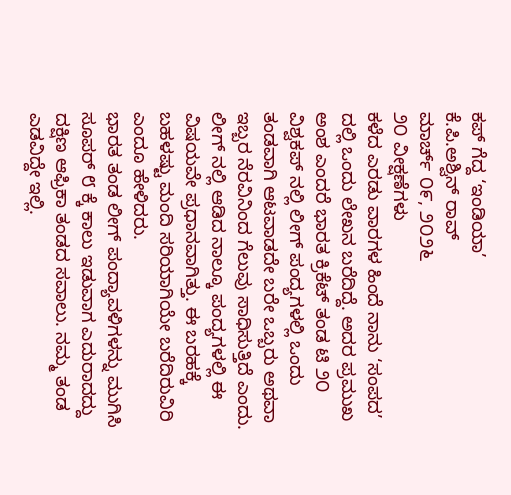ಕಪ್ ಗೆದ್ದ ‘ಇಂಡಿಯಾ’
ಕೆ.ಪಿ.ಅಶ್ವಿನ್ ರಾವ್
ಮಾರ್ಚ್ ೦೯, ೨೦೨೬
೨೦ ವೀಕ್ಷಣೆಗಳು
ಕಳೆದ ಎರಡು ವಾರಗಳ ಹಿಂದೆ ನಾನು ‘ಸಂಪದ’ ದಲ್ಲಿ ಒಂದು ಲೇಖನ ಬರೆದಿದ್ದೆ. ಅದರ ಪ್ರಮುಖ ಅಂಶ ಎಂದರೆ ಭಾರತ ಕ್ರಿಕೆಟ್ ತಂಡ ಟಿ ೨೦ ವಿಶ್ವಕಪ್ ನಲ್ಲಿ ಲೀಗ್ ಪಂದ್ಯಗಳಲ್ಲಿ ಒಂದು ತಂಡವಾಗಿ ಆಟವಾಡದೇ ಬರೇ ಒಬ್ಬರು ಅಥವಾ ಇಬ್ಬರ ನೆರವಿನಿಂದ ಗೆಲುವು ಸಾಧಿಸುತ್ತಿದೆ ಎಂದು. ಲೀಗ್ ನಲ್ಲಿ ಆಡಿದ ನಾಲ್ಕೂ ಪಂದ್ಯಗಳಲ್ಲಿ ಈ ವಿಷಯವೇ ಪ್ರಧಾನವಾಗಿತ್ತು. ಈ ಬರಹಕ್ಕೆ ಬಹಳಷ್ಟು ಮಂದಿ ಸರಿಯಾಗಿಯೇ ಬರೆದಿರುವಿರಿ ಎಂದೂ ಹೇಳಿದರು.
ಭಾರತ ತಂಡ ಲೀಗ್ ಪಂದ್ಯಾವಳಿಗಳನ್ನು ಮುಗಿಸಿ ಸೂಪರ್ ೮ ಕ್ಕೆ ಕಾಲು ಇಡುವಾಗ ಎದುರಾದದ್ದು ದಕ್ಷಿಣ ಆಫ್ರಿಕಾ ತಂಡದ ಸವಾಲು. ನಮ್ಮ ತಂಡ ಎಡವಿದ್ದೇ ಇಲ್ಲಿ.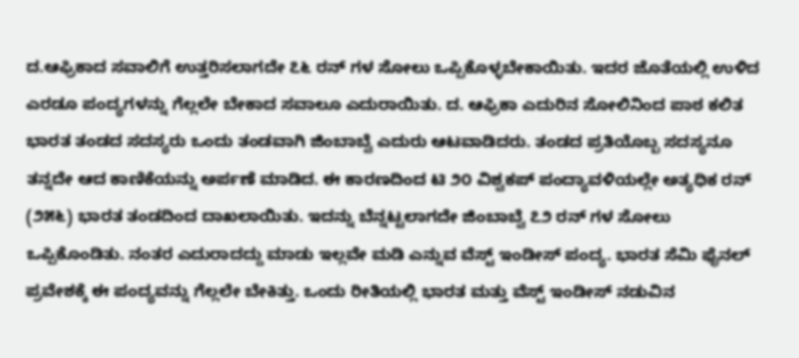ದ.ಆಫ್ರಿಕಾದ ಸವಾಲಿಗೆ ಉತ್ತರಿಸಲಾಗದೇ ೭೬ ರನ್ ಗಳ ಸೋಲು ಒಪ್ಪಿಕೊಳ್ಳಬೇಕಾಯಿತು. ಇದರ ಜೊತೆಯಲ್ಲಿ ಉಳಿದ ಎರಡೂ ಪಂದ್ಯಗಳನ್ನು ಗೆಲ್ಲಲೇ ಬೇಕಾದ ಸವಾಲೂ ಎದುರಾಯಿತು. ದ. ಆಫ್ರಿಕಾ ಎದುರಿನ ಸೋಲಿನಿಂದ ಪಾಠ ಕಲಿತ ಭಾರತ ತಂಡದ ಸದಸ್ಯರು ಒಂದು ತಂಡವಾಗಿ ಜಿಂಬಾಬ್ವೆ ಎದುರು ಆಟವಾಡಿದರು. ತಂಡದ ಪ್ರತಿಯೊಬ್ಬ ಸದಸ್ಯನೂ ತನ್ನದೇ ಆದ ಕಾಣಿಕೆಯನ್ನು ಅರ್ಪಣೆ ಮಾಡಿದ. ಈ ಕಾರಣದಿಂದ ಟಿ ೨೦ ವಿಶ್ವಕಪ್ ಪಂದ್ಯಾವಳಿಯಲ್ಲೇ ಅತ್ಯಧಿಕ ರನ್ (೨೫೬) ಭಾರತ ತಂಡದಿಂದ ದಾಖಲಾಯಿತು. ಇದನ್ನು ಬೆನ್ನಟ್ಟಲಾಗದೇ ಜಿಂಬಾಬ್ವೆ ೭೨ ರನ್ ಗಳ ಸೋಲು ಒಪ್ಪಿಕೊಂಡಿತು. ನಂತರ ಎದುರಾದದ್ದು ಮಾಡು ಇಲ್ಲವೇ ಮಡಿ ಎನ್ನುವ ವೆಸ್ಟ್ ಇಂಡೀಸ್ ಪಂದ್ಯ. ಭಾರತ ಸೆಮಿ ಫೈನಲ್ ಪ್ರವೇಶಕ್ಕೆ ಈ ಪಂದ್ಯವನ್ನು ಗೆಲ್ಲಲೇ ಬೇಕಿತ್ತು. ಒಂದು ರೀತಿಯಲ್ಲಿ ಭಾರತ ಮತ್ತು ವೆಸ್ಟ್ ಇಂಡೀಸ್ ನಡುವಿನ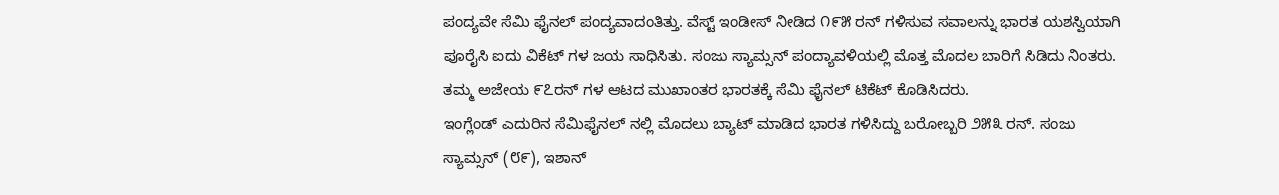ಪಂದ್ಯವೇ ಸೆಮಿ ಫೈನಲ್ ಪಂದ್ಯವಾದಂತಿತ್ತು. ವೆಸ್ಟ್ ಇಂಡೀಸ್ ನೀಡಿದ ೧೯೫ ರನ್ ಗಳಿಸುವ ಸವಾಲನ್ನು ಭಾರತ ಯಶಸ್ವಿಯಾಗಿ ಪೂರೈಸಿ ಐದು ವಿಕೆಟ್ ಗಳ ಜಯ ಸಾಧಿಸಿತು. ಸಂಜು ಸ್ಯಾಮ್ಸನ್ ಪಂದ್ಯಾವಳಿಯಲ್ಲಿ ಮೊತ್ತ ಮೊದಲ ಬಾರಿಗೆ ಸಿಡಿದು ನಿಂತರು. ತಮ್ಮ ಅಜೇಯ ೯೭ರನ್ ಗಳ ಆಟದ ಮುಖಾಂತರ ಭಾರತಕ್ಕೆ ಸೆಮಿ ಫೈನಲ್ ಟಿಕೆಟ್ ಕೊಡಿಸಿದರು.
ಇಂಗ್ಲೆಂಡ್ ಎದುರಿನ ಸೆಮಿಫೈನಲ್ ನಲ್ಲಿ ಮೊದಲು ಬ್ಯಾಟ್ ಮಾಡಿದ ಭಾರತ ಗಳಿಸಿದ್ದು ಬರೋಬ್ಬರಿ ೨೫೩ ರನ್. ಸಂಜು ಸ್ಯಾಮ್ಸನ್ (೮೯), ಇಶಾನ್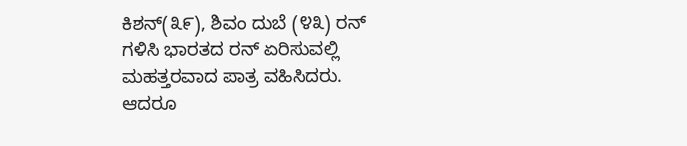ಕಿಶನ್(೩೯), ಶಿವಂ ದುಬೆ (೪೩) ರನ್ ಗಳಿಸಿ ಭಾರತದ ರನ್ ಏರಿಸುವಲ್ಲಿ ಮಹತ್ತರವಾದ ಪಾತ್ರ ವಹಿಸಿದರು. ಆದರೂ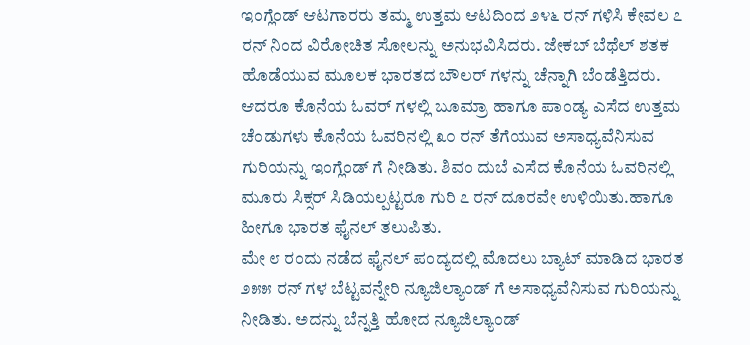ಇಂಗ್ಲೆಂಡ್ ಆಟಗಾರರು ತಮ್ಮ ಉತ್ತಮ ಆಟದಿಂದ ೨೪೬ ರನ್ ಗಳಿಸಿ ಕೇವಲ ೭ ರನ್ ನಿಂದ ವಿರೋಚಿತ ಸೋಲನ್ನು ಅನುಭವಿಸಿದರು. ಜೇಕಬ್ ಬೆಥೆಲ್ ಶತಕ ಹೊಡೆಯುವ ಮೂಲಕ ಭಾರತದ ಬೌಲರ್ ಗಳನ್ನು ಚೆನ್ನಾಗಿ ಬೆಂಡೆತ್ತಿದರು. ಆದರೂ ಕೊನೆಯ ಓವರ್ ಗಳಲ್ಲಿ ಬೂಮ್ರಾ ಹಾಗೂ ಪಾಂಡ್ಯ ಎಸೆದ ಉತ್ತಮ ಚೆಂಡುಗಳು ಕೊನೆಯ ಓವರಿನಲ್ಲಿ ೩೦ ರನ್ ತೆಗೆಯುವ ಅಸಾಧ್ಯವೆನಿಸುವ ಗುರಿಯನ್ನು ಇಂಗ್ಲೆಂಡ್ ಗೆ ನೀಡಿತು. ಶಿವಂ ದುಬೆ ಎಸೆದ ಕೊನೆಯ ಓವರಿನಲ್ಲಿ ಮೂರು ಸಿಕ್ಸರ್ ಸಿಡಿಯಲ್ಪಟ್ಟರೂ ಗುರಿ ೭ ರನ್ ದೂರವೇ ಉಳಿಯಿತು.ಹಾಗೂ ಹೀಗೂ ಭಾರತ ಫೈನಲ್ ತಲುಪಿತು.
ಮೇ ೮ ರಂದು ನಡೆದ ಫೈನಲ್ ಪಂದ್ಯದಲ್ಲಿ ಮೊದಲು ಬ್ಯಾಟ್ ಮಾಡಿದ ಭಾರತ ೨೫೫ ರನ್ ಗಳ ಬೆಟ್ಟವನ್ನೇರಿ ನ್ಯೂಜಿಲ್ಯಾಂಡ್ ಗೆ ಅಸಾಧ್ಯವೆನಿಸುವ ಗುರಿಯನ್ನು ನೀಡಿತು. ಅದನ್ನು ಬೆನ್ನತ್ತಿ ಹೋದ ನ್ಯೂಜಿಲ್ಯಾಂಡ್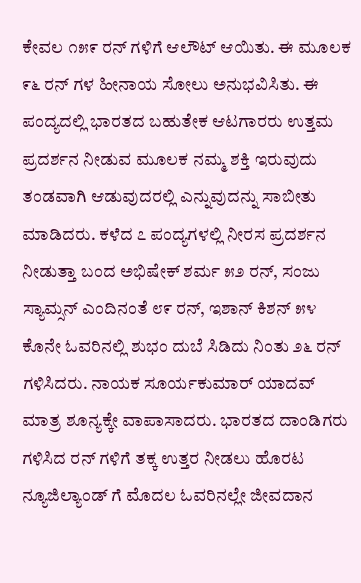ಕೇವಲ ೧೫೯ ರನ್ ಗಳಿಗೆ ಆಲೌಟ್ ಆಯಿತು. ಈ ಮೂಲಕ ೯೬ ರನ್ ಗಳ ಹೀನಾಯ ಸೋಲು ಅನುಭವಿಸಿತು. ಈ ಪಂದ್ಯದಲ್ಲಿ ಭಾರತದ ಬಹುತೇಕ ಆಟಗಾರರು ಉತ್ತಮ ಪ್ರದರ್ಶನ ನೀಡುವ ಮೂಲಕ ನಮ್ಮ ಶಕ್ತಿ ಇರುವುದು ತಂಡವಾಗಿ ಆಡುವುದರಲ್ಲಿ ಎನ್ನುವುದನ್ನು ಸಾಬೀತು ಮಾಡಿದರು. ಕಳೆದ ೭ ಪಂದ್ಯಗಳಲ್ಲಿ ನೀರಸ ಪ್ರದರ್ಶನ ನೀಡುತ್ತಾ ಬಂದ ಅಭಿಷೇಕ್ ಶರ್ಮ ೫೨ ರನ್, ಸಂಜು ಸ್ಯಾಮ್ಸನ್ ಎಂದಿನಂತೆ ೮೯ ರನ್, ಇಶಾನ್ ಕಿಶನ್ ೫೪ ಕೊನೇ ಓವರಿನಲ್ಲಿ ಶುಭಂ ದುಬೆ ಸಿಡಿದು ನಿಂತು ೨೬ ರನ್ ಗಳಿಸಿದರು. ನಾಯಕ ಸೂರ್ಯಕುಮಾರ್ ಯಾದವ್ ಮಾತ್ರ ಶೂನ್ಯಕ್ಕೇ ವಾಪಾಸಾದರು. ಭಾರತದ ದಾಂಡಿಗರು ಗಳಿಸಿದ ರನ್ ಗಳಿಗೆ ತಕ್ಕ ಉತ್ತರ ನೀಡಲು ಹೊರಟ ನ್ಯೂಜಿಲ್ಯಾಂಡ್ ಗೆ ಮೊದಲ ಓವರಿನಲ್ಲೇ ಜೀವದಾನ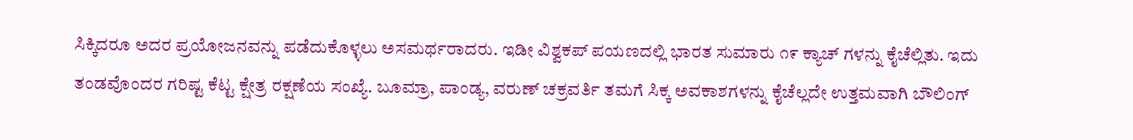ಸಿಕ್ಕಿದರೂ ಅದರ ಪ್ರಯೋಜನವನ್ನು ಪಡೆದುಕೊಳ್ಳಲು ಅಸಮರ್ಥರಾದರು. ಇಡೀ ವಿಶ್ವಕಪ್ ಪಯಣದಲ್ಲಿ ಭಾರತ ಸುಮಾರು ೧೯ ಕ್ಯಾಚ್ ಗಳನ್ನು ಕೈಚೆಲ್ಲಿತು. ಇದು ತಂಡವೊಂದರ ಗರಿಷ್ಟ ಕೆಟ್ಟ ಕ್ಷೇತ್ರ ರಕ್ಷಣೆಯ ಸಂಖ್ಯೆ. ಬೂಮ್ರಾ, ಪಾಂಡ್ಯ, ವರುಣ್ ಚಕ್ರವರ್ತಿ ತಮಗೆ ಸಿಕ್ಕ ಅವಕಾಶಗಳನ್ನು ಕೈಚೆಲ್ಲದೇ ಉತ್ತಮವಾಗಿ ಬೌಲಿಂಗ್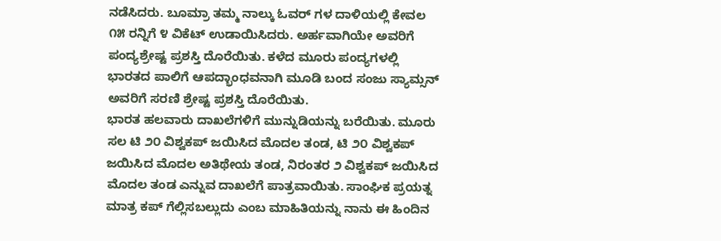ನಡೆಸಿದರು. ಬೂಮ್ರಾ ತಮ್ಮ ನಾಲ್ಕು ಓವರ್ ಗಳ ದಾಳಿಯಲ್ಲಿ ಕೇವಲ ೧೫ ರನ್ನಿಗೆ ೪ ವಿಕೆಟ್ ಉಡಾಯಿಸಿದರು. ಅರ್ಹವಾಗಿಯೇ ಅವರಿಗೆ ಪಂದ್ಯಶ್ರೇಷ್ಟ ಪ್ರಶಸ್ತಿ ದೊರೆಯಿತು. ಕಳೆದ ಮೂರು ಪಂದ್ಯಗಳಲ್ಲಿ ಭಾರತದ ಪಾಲಿಗೆ ಆಪದ್ಭಾಂಧವನಾಗಿ ಮೂಡಿ ಬಂದ ಸಂಜು ಸ್ಯಾಮ್ಸನ್ ಅವರಿಗೆ ಸರಣಿ ಶ್ರೇಷ್ಟ ಪ್ರಶಸ್ತಿ ದೊರೆಯಿತು.
ಭಾರತ ಹಲವಾರು ದಾಖಲೆಗಳಿಗೆ ಮುನ್ನುಡಿಯನ್ನು ಬರೆಯಿತು. ಮೂರು ಸಲ ಟಿ ೨೦ ವಿಶ್ವಕಪ್ ಜಯಿಸಿದ ಮೊದಲ ತಂಡ, ಟಿ ೨೦ ವಿಶ್ವಕಪ್ ಜಯಿಸಿದ ಮೊದಲ ಅತಿಥೇಯ ತಂಡ, ನಿರಂತರ ೨ ವಿಶ್ವಕಪ್ ಜಯಿಸಿದ ಮೊದಲ ತಂಡ ಎನ್ನುವ ದಾಖಲೆಗೆ ಪಾತ್ರವಾಯಿತು. ಸಾಂಘಿಕ ಪ್ರಯತ್ನ ಮಾತ್ರ ಕಪ್ ಗೆಲ್ಲಿಸಬಲ್ಲುದು ಎಂಬ ಮಾಹಿತಿಯನ್ನು ನಾನು ಈ ಹಿಂದಿನ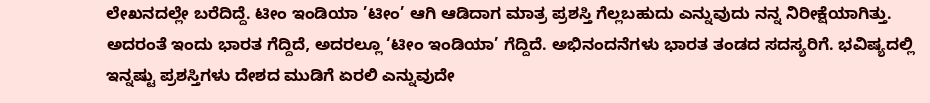ಲೇಖನದಲ್ಲೇ ಬರೆದಿದ್ದೆ. ಟೀಂ ಇಂಡಿಯಾ ’ಟೀಂ’ ಆಗಿ ಆಡಿದಾಗ ಮಾತ್ರ ಪ್ರಶಸ್ತಿ ಗೆಲ್ಲಬಹುದು ಎನ್ನುವುದು ನನ್ನ ನಿರೀಕ್ಷೆಯಾಗಿತ್ತು. ಅದರಂತೆ ಇಂದು ಭಾರತ ಗೆದ್ದಿದೆ, ಅದರಲ್ಲೂ ‘ಟೀಂ ಇಂಡಿಯಾ’ ಗೆದ್ದಿದೆ. ಅಭಿನಂದನೆಗಳು ಭಾರತ ತಂಡದ ಸದಸ್ಯರಿಗೆ. ಭವಿಷ್ಯದಲ್ಲಿ ಇನ್ನಷ್ಟು ಪ್ರಶಸ್ತಿಗಳು ದೇಶದ ಮುಡಿಗೆ ಏರಲಿ ಎನ್ನುವುದೇ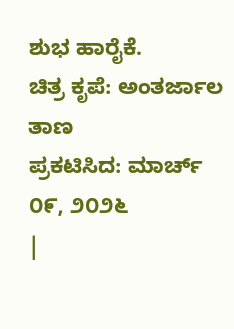ಶುಭ ಹಾರೈಕೆ.
ಚಿತ್ರ ಕೃಪೆ: ಅಂತರ್ಜಾಲ ತಾಣ
ಪ್ರಕಟಿಸಿದ: ಮಾರ್ಚ್ ೦೯, ೨೦೨೬
|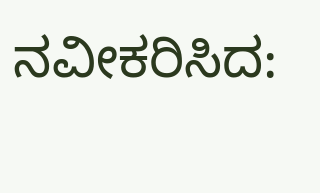ನವೀಕರಿಸಿದ: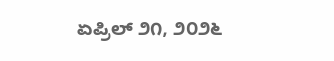ಏಪ್ರಿಲ್ ೨೧, ೨೦೨೬